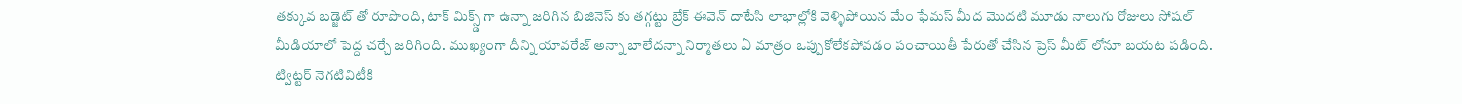తక్కువ బడ్జెట్ తో రూపొంది, టాక్ మిక్స్డ్ గా ఉన్నా జరిగిన బిజినెస్ కు తగ్గట్టు బ్రేక్ ఈవెన్ దాటేసి లాభాల్లోకి వెళ్ళిపోయిన మేం ఫేమస్ మీద మొదటి మూడు నాలుగు రోజులు సోషల్ మీడియాలో పెద్ద చర్చే జరిగింది. ముఖ్యంగా దీన్ని యావరేజ్ అన్నా బాలేదన్నా నిర్మాతలు ఏ మాత్రం ఒప్పుకోలేకపోవడం పంచాయితీ పేరుతో చేసిన ప్రెస్ మీట్ లోనూ బయట పడింది. ట్విట్టర్ నెగటివిటీకి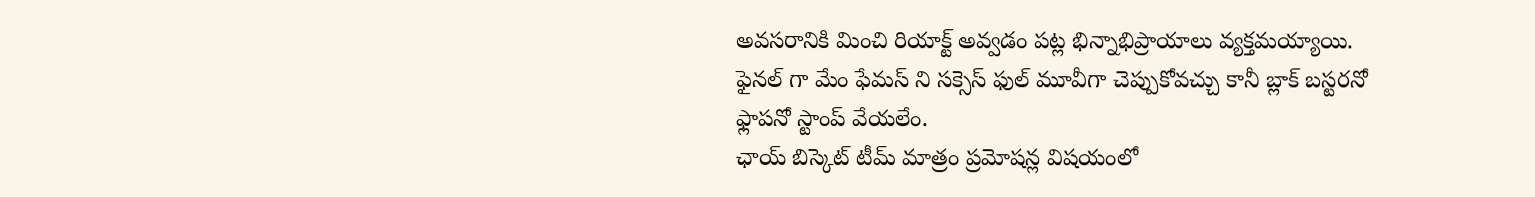అవసరానికి మించి రియాక్ట్ అవ్వడం పట్ల భిన్నాభిప్రాయాలు వ్యక్తమయ్యాయి. ఫైనల్ గా మేం ఫేమస్ ని సక్సెస్ ఫుల్ మూవీగా చెప్పుకోవచ్చు కానీ బ్లాక్ బస్టరనో ఫ్లాపనో స్టాంప్ వేయలేం.
ఛాయ్ బిస్కెట్ టీమ్ మాత్రం ప్రమోషన్ల విషయంలో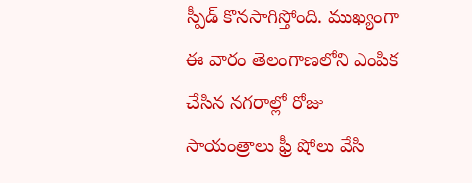స్పీడ్ కొనసాగిస్తోంది. ముఖ్యంగా ఈ వారం తెలంగాణలోని ఎంపిక చేసిన నగరాల్లో రోజు సాయంత్రాలు ఫ్రీ షోలు వేసి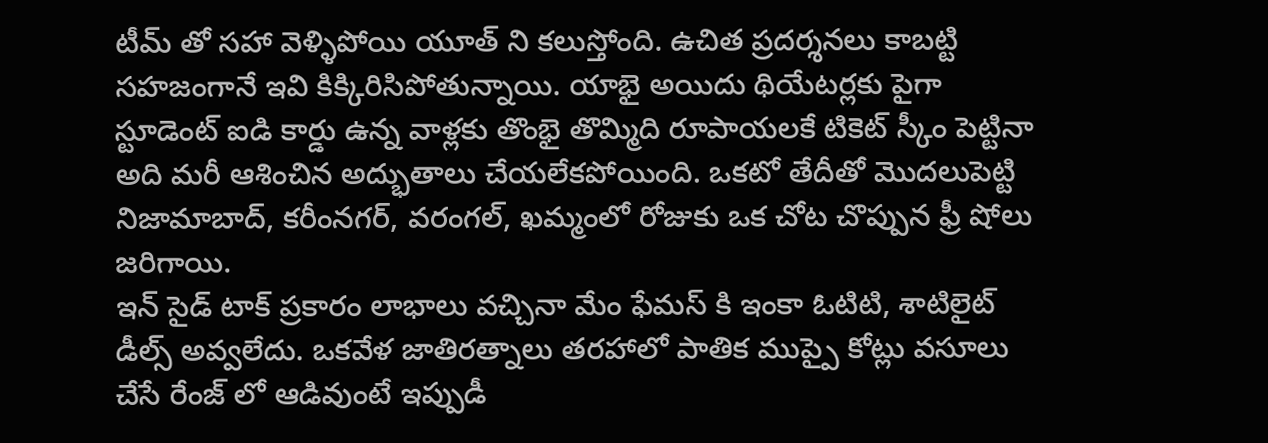టీమ్ తో సహా వెళ్ళిపోయి యూత్ ని కలుస్తోంది. ఉచిత ప్రదర్శనలు కాబట్టి సహజంగానే ఇవి కిక్కిరిసిపోతున్నాయి. యాభై అయిదు థియేటర్లకు పైగా స్టూడెంట్ ఐడి కార్డు ఉన్న వాళ్లకు తొంభై తొమ్మిది రూపాయలకే టికెట్ స్కీం పెట్టినా అది మరీ ఆశించిన అద్భుతాలు చేయలేకపోయింది. ఒకటో తేదీతో మొదలుపెట్టి నిజామాబాద్, కరీంనగర్, వరంగల్, ఖమ్మంలో రోజుకు ఒక చోట చొప్పున ఫ్రీ షోలు జరిగాయి.
ఇన్ సైడ్ టాక్ ప్రకారం లాభాలు వచ్చినా మేం ఫేమస్ కి ఇంకా ఓటిటి, శాటిలైట్ డీల్స్ అవ్వలేదు. ఒకవేళ జాతిరత్నాలు తరహాలో పాతిక ముప్పై కోట్లు వసూలు చేసే రేంజ్ లో ఆడివుంటే ఇప్పుడీ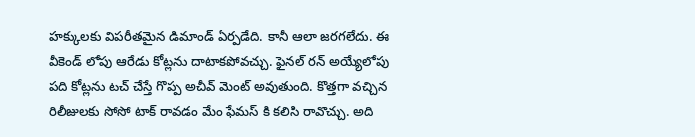హక్కులకు విపరీతమైన డిమాండ్ ఏర్పడేది. కానీ ఆలా జరగలేదు. ఈ వీకెండ్ లోపు ఆరేడు కోట్లను దాటాకపోవచ్చు. ఫైనల్ రన్ అయ్యేలోపు పది కోట్లను టచ్ చేస్తే గొప్ప అచీవ్ మెంట్ అవుతుంది. కొత్తగా వచ్చిన రిలీజులకు సోసో టాక్ రావడం మేం ఫేమస్ కి కలిసి రావొచ్చు. అది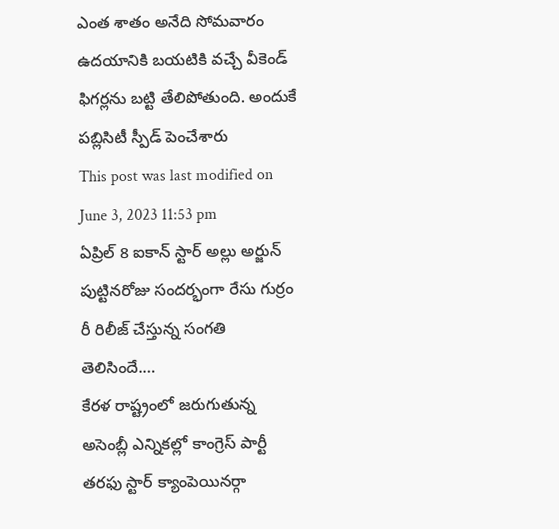ఎంత శాతం అనేది సోమవారం ఉదయానికి బయటికి వచ్చే వీకెండ్ ఫిగర్లను బట్టి తేలిపోతుంది. అందుకే పబ్లిసిటీ స్పీడ్ పెంచేశారు
This post was last modified on June 3, 2023 11:53 pm
ఏప్రిల్ 8 ఐకాన్ స్టార్ అల్లు అర్జున్ పుట్టినరోజు సందర్భంగా రేసు గుర్రం రీ రిలీజ్ చేస్తున్న సంగతి తెలిసిందే.…
కేరళ రాష్ట్రంలో జరుగుతున్న అసెంబ్లీ ఎన్నికల్లో కాంగ్రెస్ పార్టీ తరఫు స్టార్ క్యాంపెయినర్గా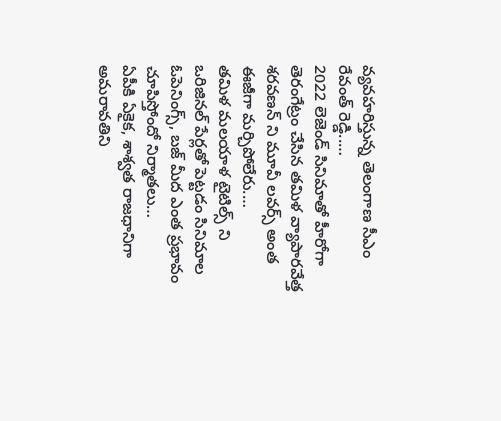వ్యవహరిస్తున్న తెలంగాణ సీఎం రేవంత్ రెడ్డి..…
2022 లెజెండ్ సినిమాతో హీరోగా తెరంగేట్రం చేసిన తమిళ వ్యాపారవేత్త శరవణన్ ని మూవీ లవర్స్ అంత ఈజీగా మర్చిపోలేరు.…
తమిళ మలయాళ టైటిల్స్ ని ఒరిజినల్ పేర్లతో పెట్టడం సినిమాల ఓపెనింగ్స్, బజ్ మీద ఎంత ప్రభావం చూపిస్తోందో నిర్మాతలు…
ఏపీకి ఏకైక, శాశ్వత రాజధానిగా అమరావతిని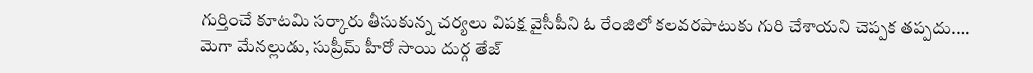గుర్తించే కూటమి సర్కారు తీసుకున్న చర్యలు విపక్ష వైసీపీని ఓ రేంజిలో కలవరపాటుకు గురి చేశాయని చెప్పక తప్పదు.…
మెగా మేనల్లుడు, సుప్రీమ్ హీరో సాయి దుర్గ తేజ్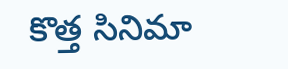కొత్త సినిమా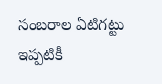సంబరాల ఏటిగట్టు ఇప్పటికీ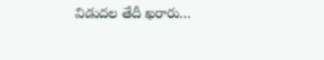విడుదల తేదీ ఖరారు…